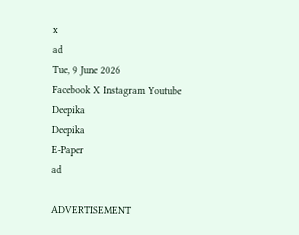x
ad
Tue, 9 June 2026
Facebook X Instagram Youtube
Deepika
Deepika
E-Paper
ad

ADVERTISEMENT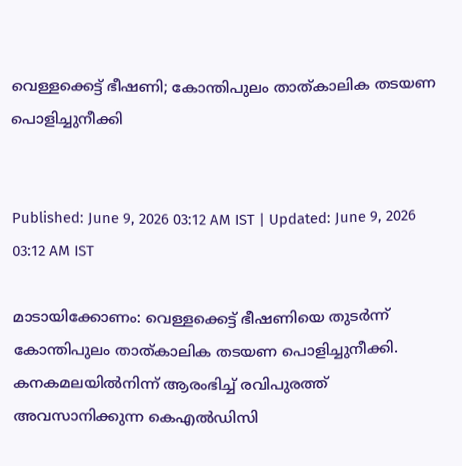വെള്ളക്കെട്ട് ഭീഷണി; കോന്തിപുലം താത്കാലിക തടയണ പൊളിച്ചുനീക്കി


Published: June 9, 2026 03:12 AM IST | Updated: June 9, 2026 03:12 AM IST

മാടായിക്കോണം: വെള്ളക്കെട്ട് ഭീഷണിയെ തുടര്‍ന്ന് കോന്തിപുലം താത്കാലിക തടയണ പൊളിച്ചുനീക്കി. കനകമലയില്‍നിന്ന് ആരംഭിച്ച് രവിപുരത്ത് അവസാനിക്കുന്ന കെഎല്‍ഡിസി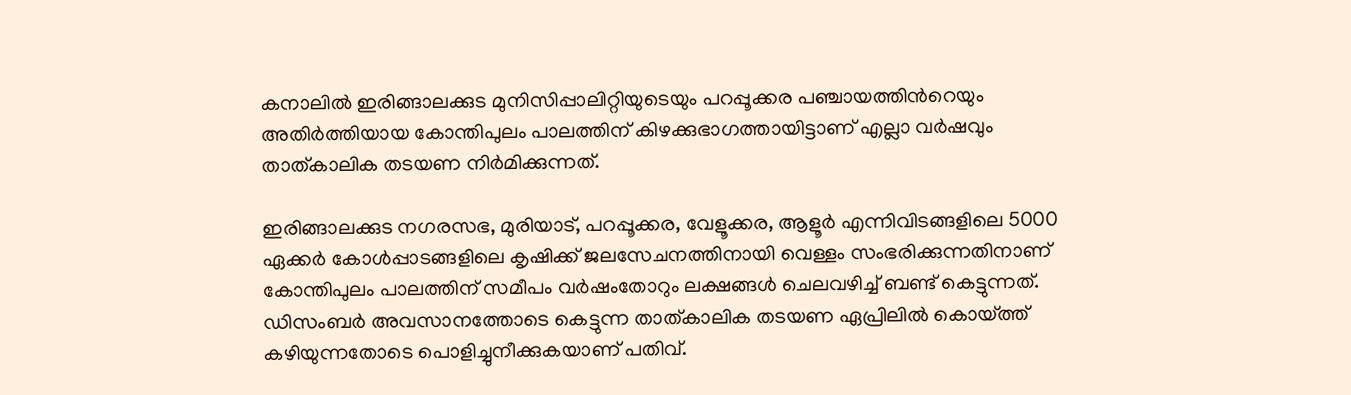കനാലില്‍ ഇരിങ്ങാലക്കുട മുനിസിപ്പാലിറ്റിയുടെയും പറപ്പൂക്കര പഞ്ചായത്തിന്‍റെയും അതിര്‍ത്തിയായ കോന്തിപുലം പാലത്തിന് കിഴക്കുഭാഗത്തായിട്ടാണ് എല്ലാ വര്‍ഷവും താത്കാലിക തടയണ നിര്‍മിക്കുന്നത്.

ഇരിങ്ങാലക്കുട നഗരസഭ, മുരിയാട്, പറപ്പൂക്കര, വേളൂക്കര, ആളൂര്‍ എന്നിവിടങ്ങളിലെ 5000 ഏക്കര്‍ കോള്‍പ്പാടങ്ങളിലെ കൃഷിക്ക് ജലസേചനത്തിനായി വെള്ളം സംഭരിക്കുന്നതിനാണ് കോന്തിപുലം പാലത്തിന് സമീപം വര്‍ഷംതോറും ലക്ഷങ്ങള്‍ ചെലവഴിച്ച് ബണ്ട് കെട്ടുന്നത്. ഡിസംബര്‍ അവസാനത്തോടെ കെട്ടുന്ന താത്കാലിക തടയണ ഏപ്രിലില്‍ കൊയ്ത്ത് കഴിയുന്നതോടെ പൊളിച്ചുനീക്കുകയാണ് പതിവ്.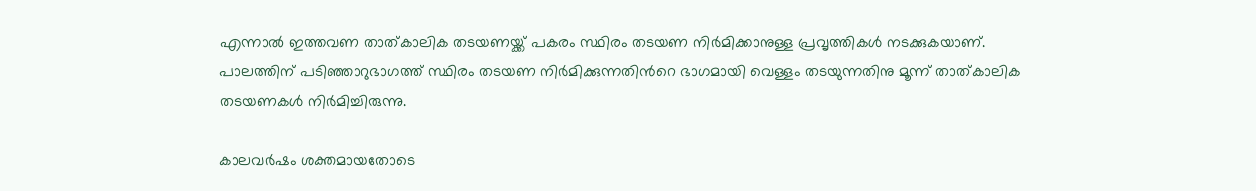എന്നാല്‍ ഇത്തവണ താത്കാലിക തടയണയ്ക്ക് പകരം സ്ഥിരം തടയണ നിര്‍മിക്കാനുള്ള പ്രവൃത്തികള്‍ നടക്കുകയാണ്. പാലത്തിന് പടിഞ്ഞാറുഭാഗത്ത് സ്ഥിരം തടയണ നിര്‍മിക്കുന്നതിന്‍റെ ഭാഗമായി വെള്ളം തടയുന്നതിനു മൂന്ന് താത്കാലിക തടയണകള്‍ നിര്‍മിച്ചിരുന്നു.

കാലവര്‍ഷം ശക്തമായതോടെ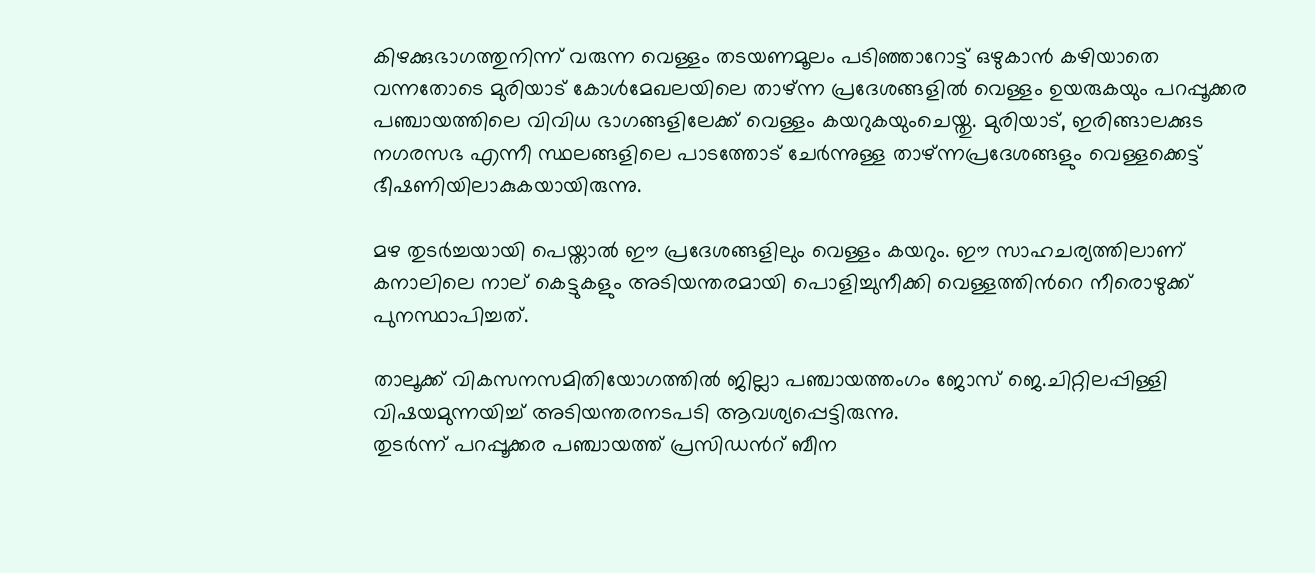കിഴക്കുഭാഗത്തുനിന്ന് വരുന്ന വെള്ളം തടയണമൂലം പടിഞ്ഞാറോട്ട് ഒഴുകാന്‍ കഴിയാതെ വന്നതോടെ മുരിയാട് കോള്‍മേഖലയിലെ താഴ്ന്ന പ്രദേശങ്ങളില്‍ വെള്ളം ഉയരുകയും പറപ്പൂക്കര പഞ്ചായത്തിലെ വിവിധ ഭാഗങ്ങളിലേക്ക് വെള്ളം കയറുകയുംചെയ്തു. മുരിയാട്, ഇരിങ്ങാലക്കുട നഗരസഭ എന്നീ സ്ഥലങ്ങളിലെ പാടത്തോട് ചേര്‍ന്നുള്ള താഴ്ന്നപ്രദേശങ്ങളും വെള്ളക്കെട്ട് ഭീഷണിയിലാകുകയായിരുന്നു.

മഴ തുടര്‍ച്ചയായി പെയ്താല്‍ ഈ പ്രദേശങ്ങളിലും വെള്ളം കയറും. ഈ സാഹചര്യത്തിലാണ് കനാലിലെ നാല് കെട്ടുകളും അടിയന്തരമായി പൊളിച്ചുനീക്കി വെള്ളത്തിന്‍റെ നീരൊഴുക്ക് പുനസ്ഥാപിച്ചത്.

താലൂക്ക് വികസനസമിതിയോഗത്തില്‍ ജില്ലാ പഞ്ചായത്തംഗം ജോസ് ജെ.ചിറ്റിലപ്പിള്ളി വിഷയമുന്നയിച്ച് അടിയന്തരനടപടി ആവശ്യപ്പെട്ടിരുന്നു.
തുടര്‍ന്ന് പറപ്പൂക്കര പഞ്ചായത്ത് പ്രസിഡന്‍റ് ബീന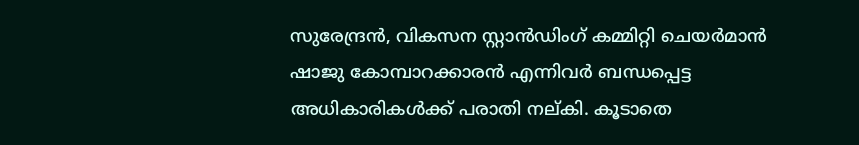സുരേന്ദ്രന്‍, വികസന സ്റ്റാന്‍ഡിംഗ് കമ്മിറ്റി ചെയര്‍മാന്‍ ഷാജു കോമ്പാറക്കാരന്‍ എന്നിവര്‍ ബന്ധപ്പെട്ട അധികാരികള്‍ക്ക് പരാതി നല്കി. കൂടാതെ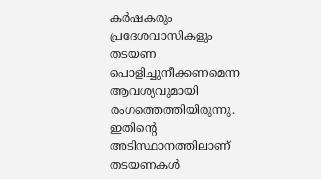കര്‍ഷകരും പ്രദേശവാസികളും തടയണ പൊളിച്ചുനീക്കണമെന്ന ആവശ്യവുമായി രംഗത്തെത്തിയിരുന്നു. ഇതിന്‍റെ അടിസ്ഥാനത്തിലാണ് തടയണകള്‍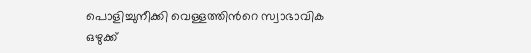പൊളിച്ചുനീക്കി വെള്ളത്തിന്‍റെ സ്വാഭാവിക ഒഴുക്ക്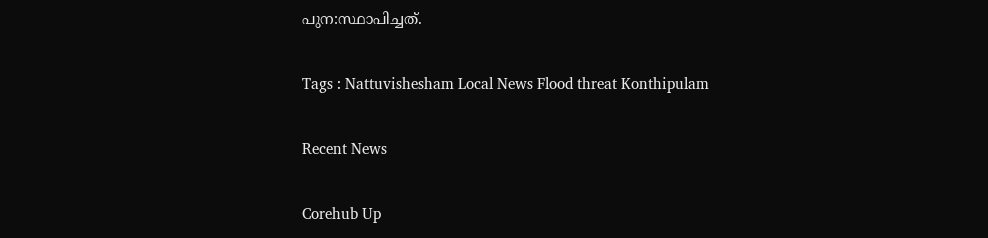പുന:സ്ഥാപിച്ചത്.

Tags : Nattuvishesham Local News Flood threat Konthipulam

Recent News

Corehub Up